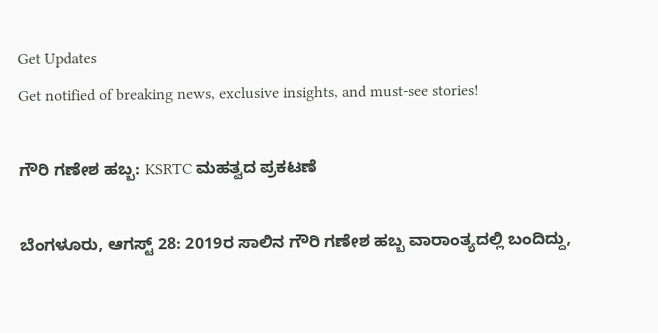Get Updates
Get notified of breaking news, exclusive insights, and must-see stories!

ಗೌರಿ ಗಣೇಶ ಹಬ್ಬ: KSRTC ಮಹತ್ವದ ಪ್ರಕಟಣೆ

ಬೆಂಗಳೂರು, ಆಗಸ್ಟ್ 28: 2019ರ ಸಾಲಿನ ಗೌರಿ ಗಣೇಶ ಹಬ್ಬ ವಾರಾಂತ್ಯದಲ್ಲಿ ಬಂದಿದ್ದು,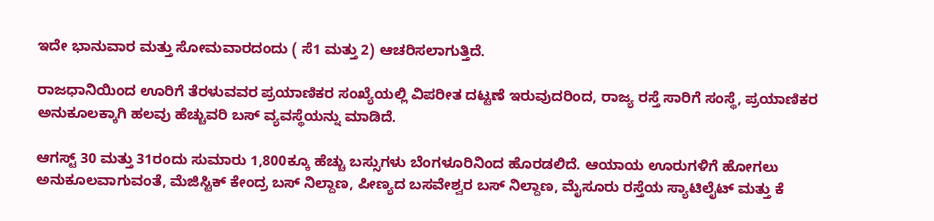ಇದೇ ಭಾನುವಾರ ಮತ್ತು ಸೋಮವಾರದಂದು ( ಸೆ1 ಮತ್ತು 2) ಆಚರಿಸಲಾಗುತ್ತಿದೆ.

ರಾಜಧಾನಿಯಿಂದ ಊರಿಗೆ ತೆರಳುವವರ ಪ್ರಯಾಣಿಕರ ಸಂಖ್ಯೆಯಲ್ಲಿ ವಿಪರೀತ ದಟ್ಟಣೆ ಇರುವುದರಿಂದ, ರಾಜ್ಯ ರಸ್ತೆ ಸಾರಿಗೆ ಸಂಸ್ಥೆ, ಪ್ರಯಾಣಿಕರ ಅನುಕೂಲಕ್ಕಾಗಿ ಹಲವು ಹೆಚ್ಚುವರಿ ಬಸ್ ವ್ಯವಸ್ಥೆಯನ್ನು ಮಾಡಿದೆ.

ಆಗಸ್ಟ್ 30 ಮತ್ತು 31ರಂದು ಸುಮಾರು 1,800ಕ್ಕೂ ಹೆಚ್ಚು ಬಸ್ಸುಗಳು ಬೆಂಗಳೂರಿನಿಂದ ಹೊರಡಲಿದೆ. ಆಯಾಯ ಊರುಗಳಿಗೆ ಹೋಗಲು ಅನುಕೂಲವಾಗುವಂತೆ, ಮೆಜಿಸ್ಟಿಕ್ ಕೇಂದ್ರ ಬಸ್ ನಿಲ್ದಾಣ, ಪೀಣ್ಯದ ಬಸವೇಶ್ವರ ಬಸ್ ನಿಲ್ದಾಣ, ಮೈಸೂರು ರಸ್ತೆಯ ಸ್ಯಾಟಿಲೈಟ್ ಮತ್ತು ಕೆ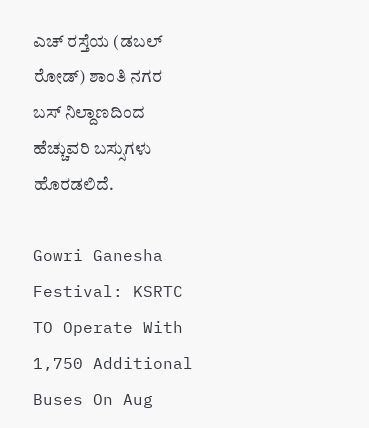ಎಚ್ ರಸ್ತೆಯ (ಡಬಲ್ ರೋಡ್) ಶಾಂತಿ ನಗರ ಬಸ್ ನಿಲ್ದಾಣದಿಂದ ಹೆಚ್ಚುವರಿ ಬಸ್ಸುಗಳು ಹೊರಡಲಿದೆ.

Gowri Ganesha Festival: KSRTC TO Operate With 1,750 Additional Buses On Aug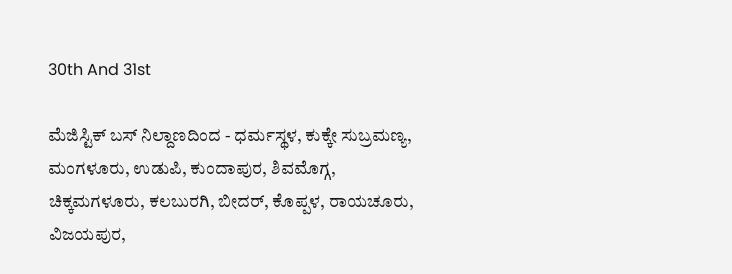30th And 31st

ಮೆಜಿಸ್ಟಿಕ್ ಬಸ್ ನಿಲ್ದಾಣದಿಂದ - ಧರ್ಮಸ್ಥಳ, ಕುಕ್ಕೇ ಸುಬ್ರಮಣ್ಯ, ಮಂಗಳೂರು, ಉಡುಪಿ, ಕುಂದಾಪುರ, ಶಿವಮೊಗ್ಗ, ಚಿಕ್ಕಮಗಳೂರು, ಕಲಬುರಗಿ, ಬೀದರ್, ಕೊಪ್ಪಳ, ರಾಯಚೂರು, ವಿಜಯಪುರ,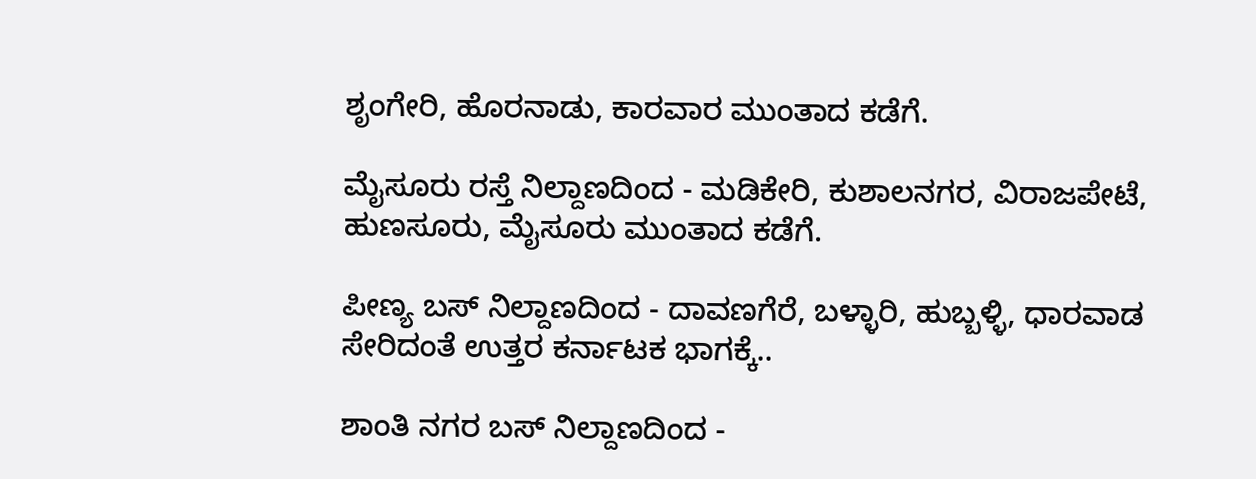ಶೃಂಗೇರಿ, ಹೊರನಾಡು, ಕಾರವಾರ ಮುಂತಾದ ಕಡೆಗೆ.

ಮೈಸೂರು ರಸ್ತೆ ನಿಲ್ದಾಣದಿಂದ - ಮಡಿಕೇರಿ, ಕುಶಾಲನಗರ, ವಿರಾಜಪೇಟೆ, ಹುಣಸೂರು, ಮೈಸೂರು ಮುಂತಾದ ಕಡೆಗೆ.

ಪೀಣ್ಯ ಬಸ್ ನಿಲ್ದಾಣದಿಂದ - ದಾವಣಗೆರೆ, ಬಳ್ಳಾರಿ, ಹುಬ್ಬಳ್ಳಿ, ಧಾರವಾಡ ಸೇರಿದಂತೆ ಉತ್ತರ ಕರ್ನಾಟಕ ಭಾಗಕ್ಕೆ..

ಶಾಂತಿ ನಗರ ಬಸ್ ನಿಲ್ದಾಣದಿಂದ -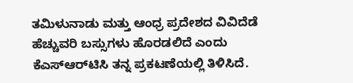ತಮಿಳುನಾಡು ಮತ್ತು ಆಂಧ್ರ ಪ್ರದೇಶದ ವಿವಿದೆಡೆ ಹೆಚ್ಚುವರಿ ಬಸ್ಸುಗಳು ಹೊರಡಲಿದೆ ಎಂದು ಕೆಎಸ್‌ಆರ್‌ಟಿಸಿ ತನ್ನ ಪ್ರಕಟಣೆಯಲ್ಲಿ ತಿಳಿಸಿದೆ.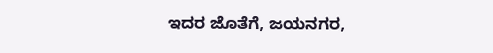ಇದರ ಜೊತೆಗೆ, ಜಯನಗರ,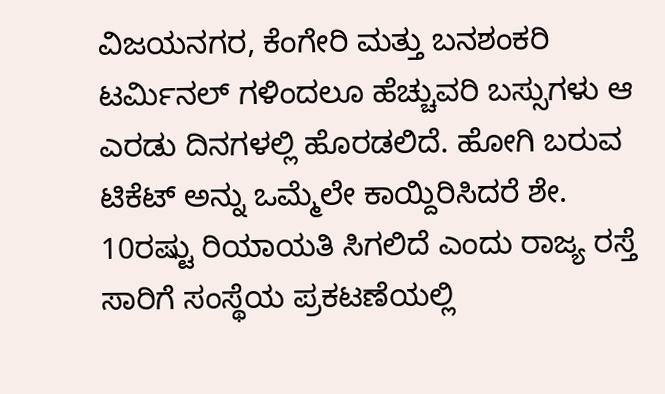ವಿಜಯನಗರ, ಕೆಂಗೇರಿ ಮತ್ತು ಬನಶಂಕರಿ ಟರ್ಮಿನಲ್ ಗಳಿಂದಲೂ ಹೆಚ್ಚುವರಿ ಬಸ್ಸುಗಳು ಆ ಎರಡು ದಿನಗಳಲ್ಲಿ ಹೊರಡಲಿದೆ. ಹೋಗಿ ಬರುವ ಟಿಕೆಟ್ ಅನ್ನು ಒಮ್ಮೆಲೇ ಕಾಯ್ದಿರಿಸಿದರೆ ಶೇ. 10ರಷ್ಟು ರಿಯಾಯತಿ ಸಿಗಲಿದೆ ಎಂದು ರಾಜ್ಯ ರಸ್ತೆ ಸಾರಿಗೆ ಸಂಸ್ಥೆಯ ಪ್ರಕಟಣೆಯಲ್ಲಿ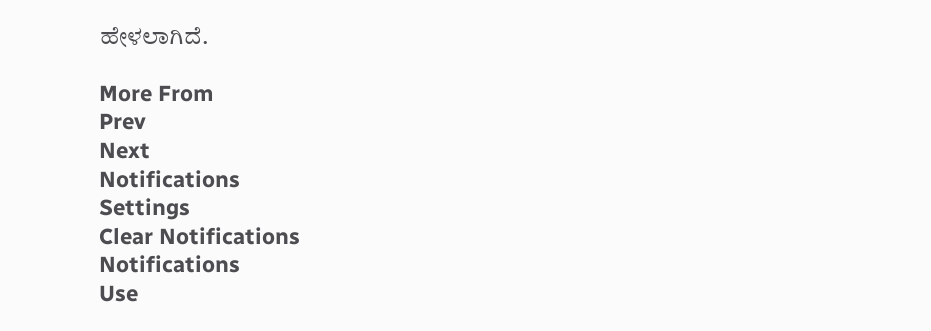ಹೇಳಲಾಗಿದೆ.

More From
Prev
Next
Notifications
Settings
Clear Notifications
Notifications
Use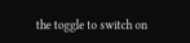the toggle to switch on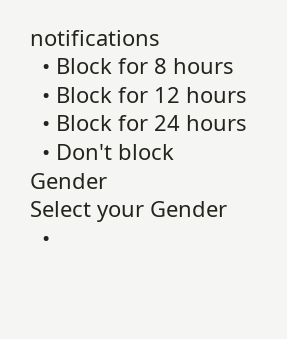notifications
  • Block for 8 hours
  • Block for 12 hours
  • Block for 24 hours
  • Don't block
Gender
Select your Gender
  •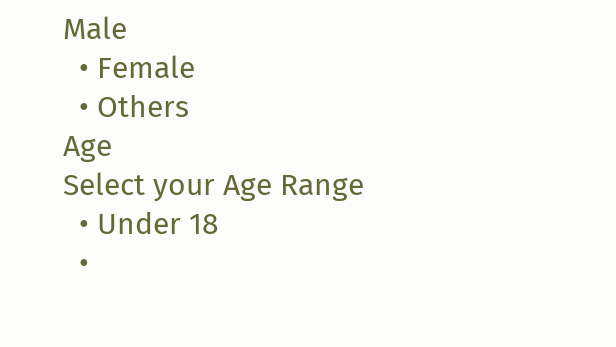Male
  • Female
  • Others
Age
Select your Age Range
  • Under 18
  •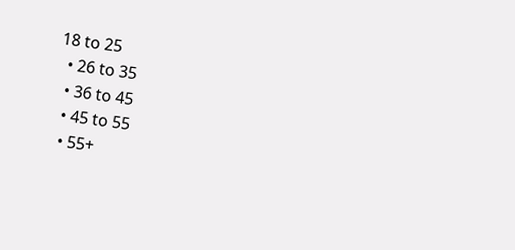18 to 25
  • 26 to 35
  • 36 to 45
  • 45 to 55
  • 55+